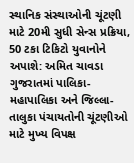સ્થાનિક સંસ્થાઓની ચૂંટણી માટે 20મી સુધી સેન્સ પ્રક્રિયા, 50 ટકા ટિકિટો યુવાનોને અપાશે: અમિત ચાવડા
ગુજરાતમાં પાલિકા-મહાપાલિકા અને જિલ્લા-તાલુકા પંચાયતોની ચૂંટણીઓ માટે મુખ્ય વિપક્ષ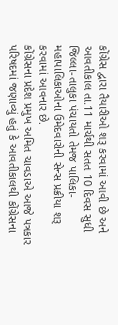કોંગ્રેસ દ્વારા તૈયારીઓ શરૂ કરવામાં આવી છે અને આવતીકાલ તા.11 માર્ચથી સતત 10 દિવસ સુધી જિલ્લા-તાલુકા પંચાયતો તેમજ પાલિકા- મહાપાલિકાઓના ઉમેદવારોની સેન્સ પ્રક્રીયા શરૂ કરવામાં આવનાર છે.
કોંગ્રેસના પ્રદેશ પ્રમુખ અમિત ચાવડાએ આજે પત્રકાર પરિષદમાં જણાવ્યું હતું કે આવતીકાલથી કોંગ્રેસના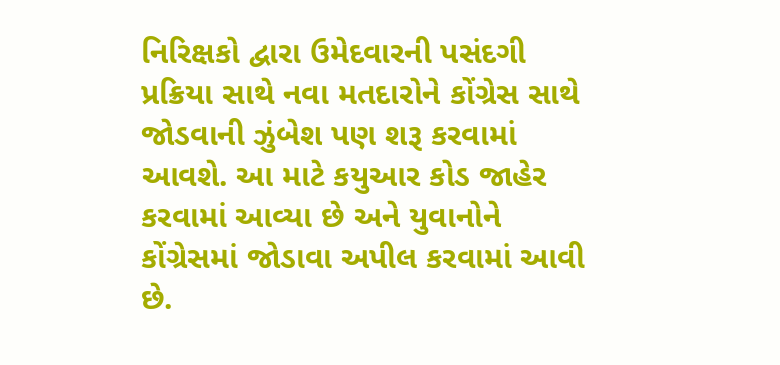નિરિક્ષકો દ્વારા ઉમેદવારની પસંદગી પ્રક્રિયા સાથે નવા મતદારોને કોંગ્રેસ સાથે જોડવાની ઝુંબેશ પણ શરૂ કરવામાં આવશે. આ માટે કયુઆર કોડ જાહેર કરવામાં આવ્યા છે અને યુવાનોને કોંગ્રેસમાં જોડાવા અપીલ કરવામાં આવી છે.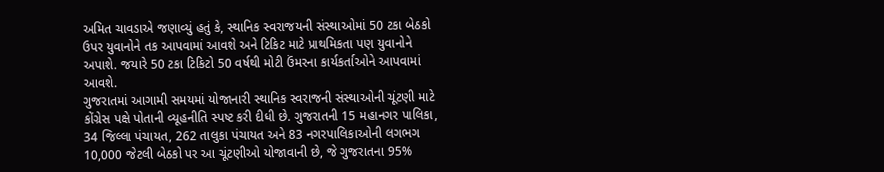અમિત ચાવડાએ જણાવ્યું હતું કે, સ્થાનિક સ્વરાજયની સંસ્થાઓમાં 50 ટકા બેઠકો ઉપર યુવાનોને તક આપવામાં આવશે અને ટિકિટ માટે પ્રાથમિકતા પણ યુવાનોને અપાશે. જયારે 50 ટકા ટિકિટો 50 વર્ષથી મોટી ઉંમરના કાર્યકર્તાઓને આપવામાં આવશે.
ગુજરાતમાં આગામી સમયમાં યોજાનારી સ્થાનિક સ્વરાજની સંસ્થાઓની ચૂંટણી માટે કોંગ્રેસ પક્ષે પોતાની વ્યૂહનીતિ સ્પષ્ટ કરી દીધી છે. ગુજરાતની 15 મહાનગર પાલિકા, 34 જિલ્લા પંચાયત, 262 તાલુકા પંચાયત અને 83 નગરપાલિકાઓની લગભગ 10,000 જેટલી બેઠકો પર આ ચૂંટણીઓ યોજાવાની છે, જે ગુજરાતના 95%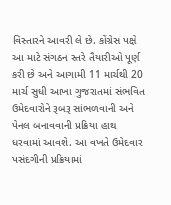વિસ્તારને આવરી લે છે. કોંગ્રેસ પક્ષે આ માટે સંગઠન સ્તરે તૈયારીઓ પૂર્ણ કરી છે અને આગામી 11 માર્ચથી 20 માર્ચ સુધી આખા ગુજરાતમાં સંભવિત ઉમેદવારોને રૂબરૂ સાંભળવાની અને પેનલ બનાવવાની પ્રક્રિયા હાથ ધરવામાં આવશે. આ વખતે ઉમેદવાર પસંદગીની પ્રક્રિયામાં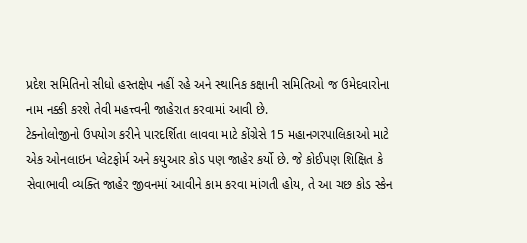પ્રદેશ સમિતિનો સીધો હસ્તક્ષેપ નહીં રહે અને સ્થાનિક કક્ષાની સમિતિઓ જ ઉમેદવારોના નામ નક્કી કરશે તેવી મહત્ત્વની જાહેરાત કરવામાં આવી છે.
ટેક્નોલોજીનો ઉપયોગ કરીને પારદર્શિતા લાવવા માટે કોંગ્રેસે 15 મહાનગરપાલિકાઓ માટે એક ઓનલાઇન પ્લેટફોર્મ અને કયુઆર કોડ પણ જાહેર કર્યો છે. જે કોઈપણ શિક્ષિત કે સેવાભાવી વ્યક્તિ જાહેર જીવનમાં આવીને કામ કરવા માંગતી હોય, તે આ ચછ કોડ સ્કેન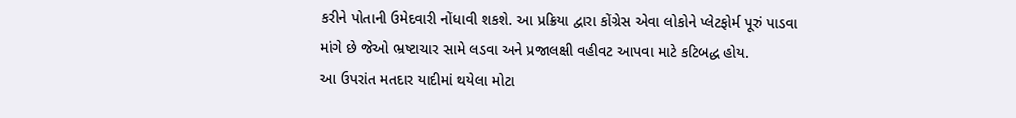કરીને પોતાની ઉમેદવારી નોંધાવી શકશે. આ પ્રક્રિયા દ્વારા કોંગ્રેસ એવા લોકોને પ્લેટફોર્મ પૂરું પાડવા માંગે છે જેઓ ભ્રષ્ટાચાર સામે લડવા અને પ્રજાલક્ષી વહીવટ આપવા માટે કટિબદ્ધ હોય.
આ ઉપરાંત મતદાર યાદીમાં થયેલા મોટા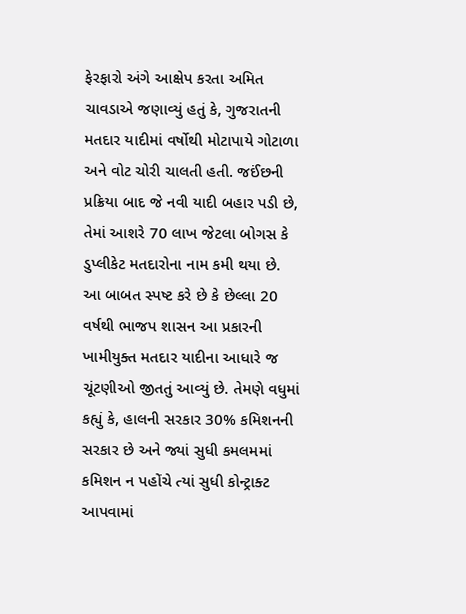ફેરફારો અંગે આક્ષેપ કરતા અમિત ચાવડાએ જણાવ્યું હતું કે, ગુજરાતની મતદાર યાદીમાં વર્ષોથી મોટાપાયે ગોટાળા અને વોટ ચોરી ચાલતી હતી. જઈંછની પ્રક્રિયા બાદ જે નવી યાદી બહાર પડી છે, તેમાં આશરે 70 લાખ જેટલા બોગસ કે ડુપ્લીકેટ મતદારોના નામ કમી થયા છે. આ બાબત સ્પષ્ટ કરે છે કે છેલ્લા 20 વર્ષથી ભાજપ શાસન આ પ્રકારની ખામીયુક્ત મતદાર યાદીના આધારે જ ચૂંટણીઓ જીતતું આવ્યું છે. તેમણે વધુમાં કહ્યું કે, હાલની સરકાર 30% કમિશનની સરકાર છે અને જ્યાં સુધી કમલમમાં કમિશન ન પહોંચે ત્યાં સુધી કોન્ટ્રાક્ટ આપવામાં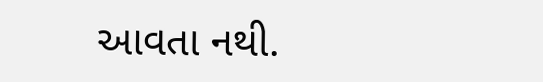આવતા નથી.